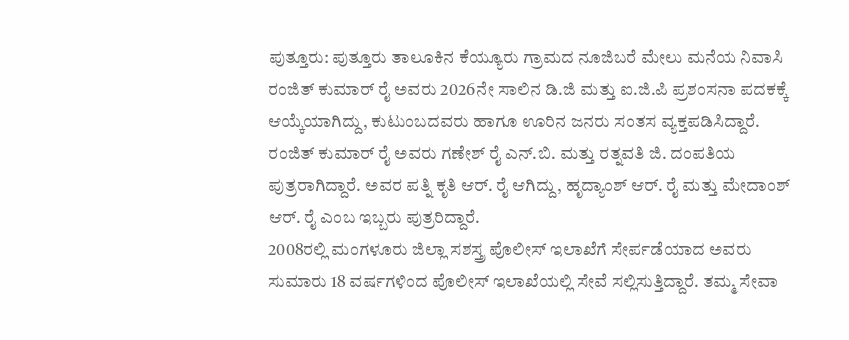ಪುತ್ತೂರು: ಪುತ್ತೂರು ತಾಲೂಕಿನ ಕೆಯ್ಯೂರು ಗ್ರಾಮದ ನೂಜಿಬರೆ ಮೇಲು ಮನೆಯ ನಿವಾಸಿ ರಂಜಿತ್ ಕುಮಾರ್ ರೈ ಅವರು 2026ನೇ ಸಾಲಿನ ಡಿ.ಜಿ ಮತ್ತು ಐ.ಜಿ.ಪಿ ಪ್ರಶಂಸನಾ ಪದಕಕ್ಕೆ ಆಯ್ಕೆಯಾಗಿದ್ದು, ಕುಟುಂಬದವರು ಹಾಗೂ ಊರಿನ ಜನರು ಸಂತಸ ವ್ಯಕ್ತಪಡಿಸಿದ್ದಾರೆ.
ರಂಜಿತ್ ಕುಮಾರ್ ರೈ ಅವರು ಗಣೇಶ್ ರೈ ಎನ್.ಬಿ. ಮತ್ತು ರತ್ನವತಿ ಜಿ. ದಂಪತಿಯ ಪುತ್ರರಾಗಿದ್ದಾರೆ. ಅವರ ಪತ್ನಿ ಕೃತಿ ಆರ್. ರೈ ಆಗಿದ್ದು, ಹೃದ್ಯಾಂಶ್ ಆರ್. ರೈ ಮತ್ತು ಮೇದಾಂಶ್ ಆರ್. ರೈ ಎಂಬ ಇಬ್ಬರು ಪುತ್ರರಿದ್ದಾರೆ.
2008ರಲ್ಲಿ ಮಂಗಳೂರು ಜಿಲ್ಲಾ ಸಶಸ್ತ್ರ ಪೊಲೀಸ್ ಇಲಾಖೆಗೆ ಸೇರ್ಪಡೆಯಾದ ಅವರು ಸುಮಾರು 18 ವರ್ಷಗಳಿಂದ ಪೊಲೀಸ್ ಇಲಾಖೆಯಲ್ಲಿ ಸೇವೆ ಸಲ್ಲಿಸುತ್ತಿದ್ದಾರೆ. ತಮ್ಮ ಸೇವಾ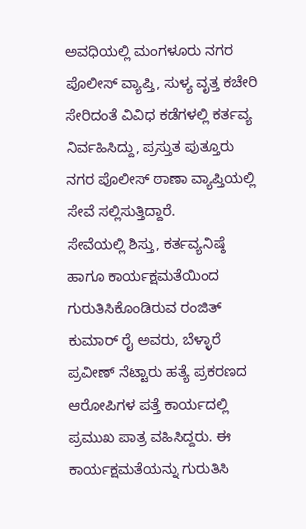ಅವಧಿಯಲ್ಲಿ ಮಂಗಳೂರು ನಗರ ಪೊಲೀಸ್ ವ್ಯಾಪ್ತಿ, ಸುಳ್ಯ ವೃತ್ತ ಕಚೇರಿ ಸೇರಿದಂತೆ ವಿವಿಧ ಕಡೆಗಳಲ್ಲಿ ಕರ್ತವ್ಯ ನಿರ್ವಹಿಸಿದ್ದು, ಪ್ರಸ್ತುತ ಪುತ್ತೂರು ನಗರ ಪೊಲೀಸ್ ಠಾಣಾ ವ್ಯಾಪ್ತಿಯಲ್ಲಿ ಸೇವೆ ಸಲ್ಲಿಸುತ್ತಿದ್ದಾರೆ.
ಸೇವೆಯಲ್ಲಿ ಶಿಸ್ತು, ಕರ್ತವ್ಯನಿಷ್ಠೆ ಹಾಗೂ ಕಾರ್ಯಕ್ಷಮತೆಯಿಂದ ಗುರುತಿಸಿಕೊಂಡಿರುವ ರಂಜಿತ್ ಕುಮಾರ್ ರೈ ಅವರು, ಬೆಳ್ಳಾರೆ ಪ್ರವೀಣ್ ನೆಟ್ಟಾರು ಹತ್ಯೆ ಪ್ರಕರಣದ ಆರೋಪಿಗಳ ಪತ್ತೆ ಕಾರ್ಯದಲ್ಲಿ ಪ್ರಮುಖ ಪಾತ್ರ ವಹಿಸಿದ್ದರು. ಈ ಕಾರ್ಯಕ್ಷಮತೆಯನ್ನು ಗುರುತಿಸಿ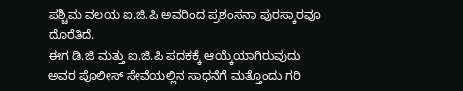ಪಶ್ಚಿಮ ವಲಯ ಐ.ಜಿ.ಪಿ ಅವರಿಂದ ಪ್ರಶಂಸನಾ ಪುರಸ್ಕಾರವೂ ದೊರೆತಿದೆ.
ಈಗ ಡಿ.ಜಿ ಮತ್ತು ಐ.ಜಿ.ಪಿ ಪದಕಕ್ಕೆ ಆಯ್ಕೆಯಾಗಿರುವುದು ಅವರ ಪೊಲೀಸ್ ಸೇವೆಯಲ್ಲಿನ ಸಾಧನೆಗೆ ಮತ್ತೊಂದು ಗರಿ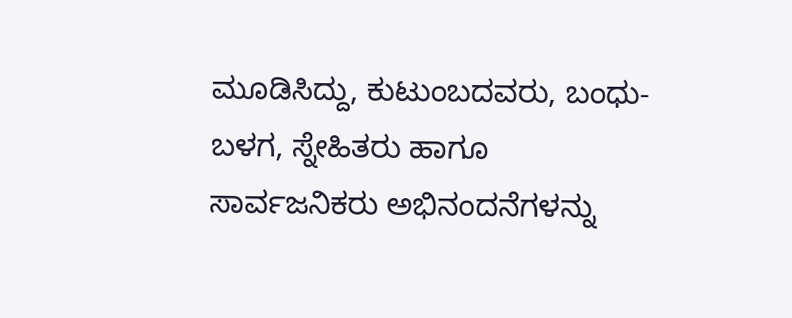ಮೂಡಿಸಿದ್ದು, ಕುಟುಂಬದವರು, ಬಂಧು-ಬಳಗ, ಸ್ನೇಹಿತರು ಹಾಗೂ ಸಾರ್ವಜನಿಕರು ಅಭಿನಂದನೆಗಳನ್ನು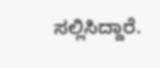ಸಲ್ಲಿಸಿದ್ದಾರೆ.